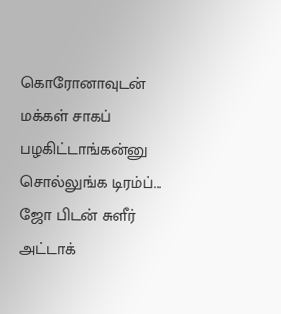கொரோனாவுடன் மக்கள் சாகப் பழகிட்டாங்கன்னு சொல்லுங்க டிரம்ப்... ஜோ பிடன் சுளீர் அட்டாக்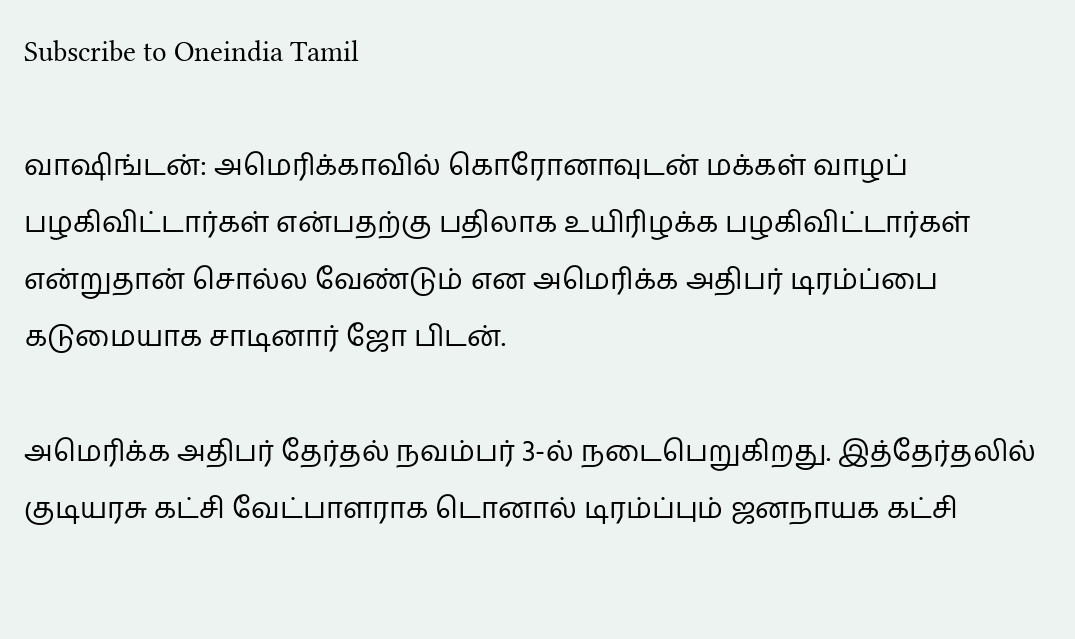Subscribe to Oneindia Tamil

வாஷிங்டன்: அமெரிக்காவில் கொரோனாவுடன் மக்கள் வாழப் பழகிவிட்டார்கள் என்பதற்கு பதிலாக உயிரிழக்க பழகிவிட்டார்கள் என்றுதான் சொல்ல வேண்டும் என அமெரிக்க அதிபர் டிரம்ப்பை கடுமையாக சாடினார் ஜோ பிடன்.

அமெரிக்க அதிபர் தேர்தல் நவம்பர் 3-ல் நடைபெறுகிறது. இத்தேர்தலில் குடியரசு கட்சி வேட்பாளராக டொனால் டிரம்ப்பும் ஜனநாயக கட்சி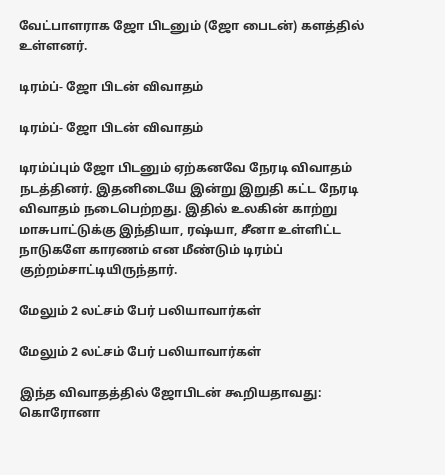வேட்பாளராக ஜோ பிடனும் (ஜோ பைடன்) களத்தில் உள்ளனர்.

டிரம்ப்- ஜோ பிடன் விவாதம்

டிரம்ப்- ஜோ பிடன் விவாதம்

டிரம்ப்பும் ஜோ பிடனும் ஏற்கனவே நேரடி விவாதம் நடத்தினர். இதனிடையே இன்று இறுதி கட்ட நேரடி விவாதம் நடைபெற்றது. இதில் உலகின் காற்று மாசுபாட்டுக்கு இந்தியா, ரஷ்யா, சீனா உள்ளிட்ட நாடுகளே காரணம் என மீண்டும் டிரம்ப் குற்றம்சாட்டியிருந்தார்.

மேலும் 2 லட்சம் பேர் பலியாவார்கள்

மேலும் 2 லட்சம் பேர் பலியாவார்கள்

இந்த விவாதத்தில் ஜோபிடன் கூறியதாவது: கொரோனா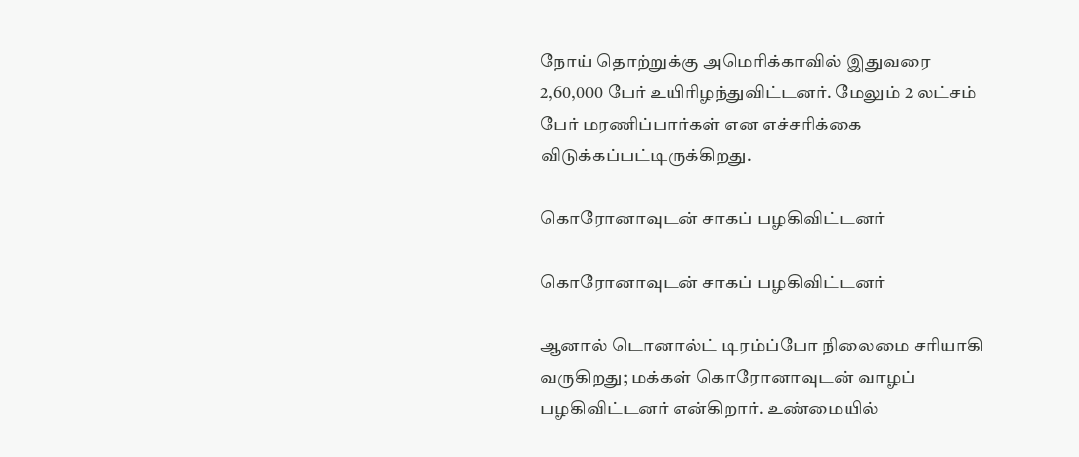நோய் தொற்றுக்கு அமெரிக்காவில் இதுவரை 2,60,000 பேர் உயிரிழந்துவிட்டனர். மேலும் 2 லட்சம் பேர் மரணிப்பார்கள் என எச்சரிக்கை விடுக்கப்பட்டிருக்கிறது.

கொரோனாவுடன் சாகப் பழகிவிட்டனர்

கொரோனாவுடன் சாகப் பழகிவிட்டனர்

ஆனால் டொனால்ட் டிரம்ப்போ நிலைமை சரியாகி வருகிறது; மக்கள் கொரோனாவுடன் வாழப் பழகிவிட்டனர் என்கிறார். உண்மையில்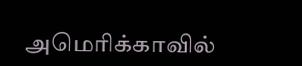அமெரிக்காவில்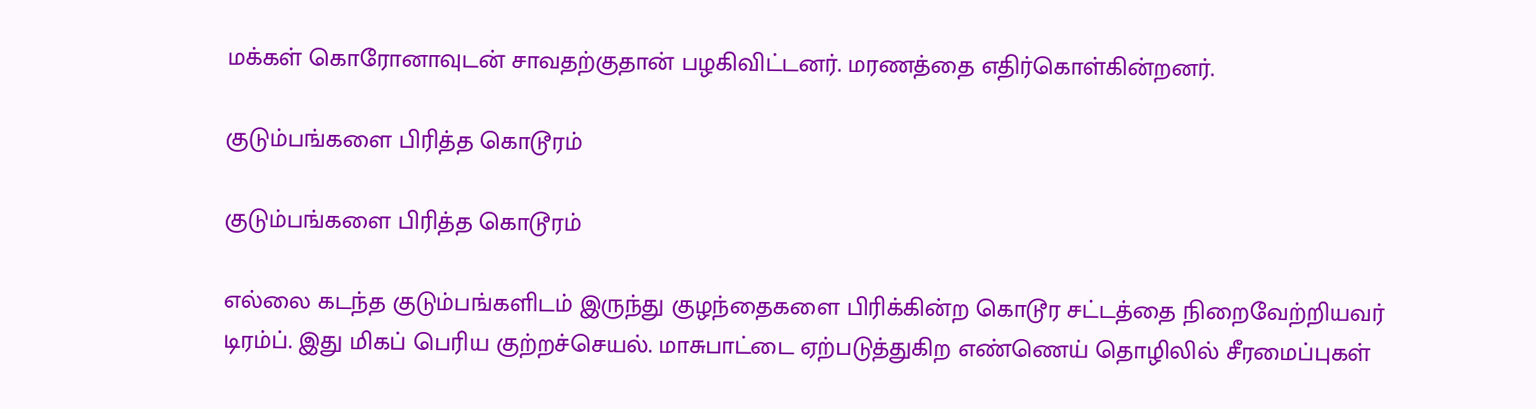மக்கள் கொரோனாவுடன் சாவதற்குதான் பழகிவிட்டனர். மரணத்தை எதிர்கொள்கின்றனர்.

குடும்பங்களை பிரித்த கொடூரம்

குடும்பங்களை பிரித்த கொடூரம்

எல்லை கடந்த குடும்பங்களிடம் இருந்து குழந்தைகளை பிரிக்கின்ற கொடூர சட்டத்தை நிறைவேற்றியவர் டிரம்ப். இது மிகப் பெரிய குற்றச்செயல். மாசுபாட்டை ஏற்படுத்துகிற எண்ணெய் தொழிலில் சீரமைப்புகள்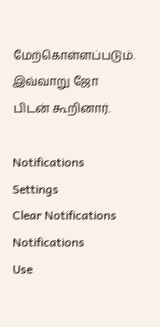மேற்கொள்ளப்படும். இவ்வாறு ஜோ பிடன் கூறினார்.

Notifications
Settings
Clear Notifications
Notifications
Use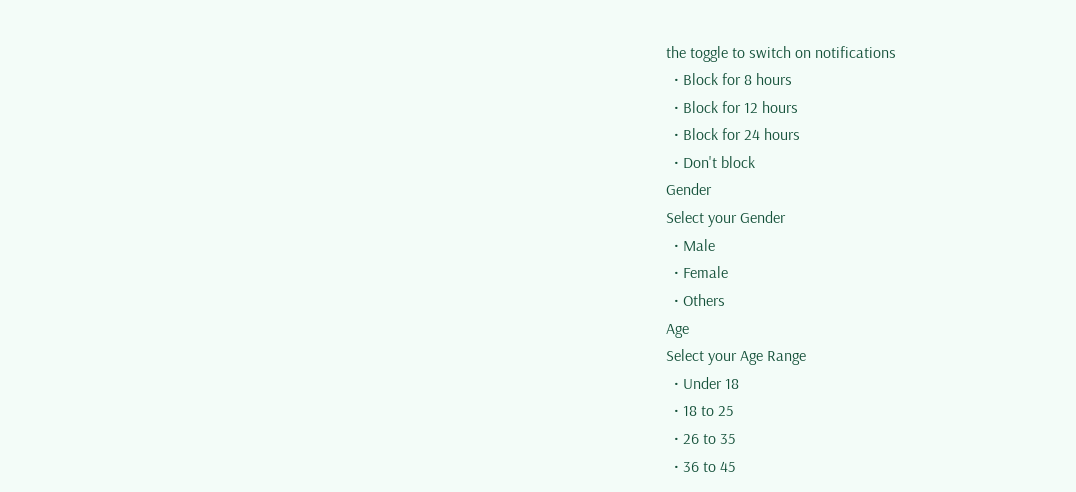the toggle to switch on notifications
  • Block for 8 hours
  • Block for 12 hours
  • Block for 24 hours
  • Don't block
Gender
Select your Gender
  • Male
  • Female
  • Others
Age
Select your Age Range
  • Under 18
  • 18 to 25
  • 26 to 35
  • 36 to 45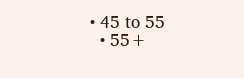• 45 to 55
  • 55+